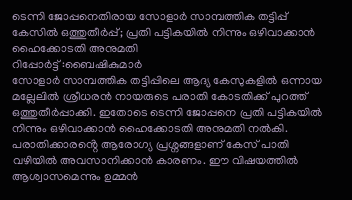ടെന്നി ജോപ്പനെതിരായ സോളാർ സാമ്പത്തിക തട്ടിപ്പ് കേസിൽ ഒത്തുതീർപ്പ്; പ്രതി പട്ടികയിൽ നിന്നും ഒഴിവാക്കാൻ ഹൈക്കോടതി അനുമതി
റിപ്പോർട്ട് :ബൈഷികുമാർ
സോളാർ സാമ്പത്തിക തട്ടിപ്പിലെ ആദ്യ കേസുകളിൽ ഒന്നായ മല്ലേലിൽ ശ്രീധരൻ നായരുടെ പരാതി കോടതിക്ക് പുറത്ത് ഒത്തുതീർപ്പാക്കി. ഇതോടെ ടെന്നി ജോപ്പനെ പ്രതി പട്ടികയിൽ നിന്നും ഒഴിവാക്കാൻ ഹൈക്കോടതി അനുമതി നൽകി. പരാതിക്കാരൻ്റെ ആരോഗ്യ പ്രശ്നങ്ങളാണ് കേസ് പാതി വഴിയിൽ അവസാനിക്കാൻ കാരണം. ഈ വിഷയത്തിൽ ആശ്വാസമെന്നും ഉമ്മൻ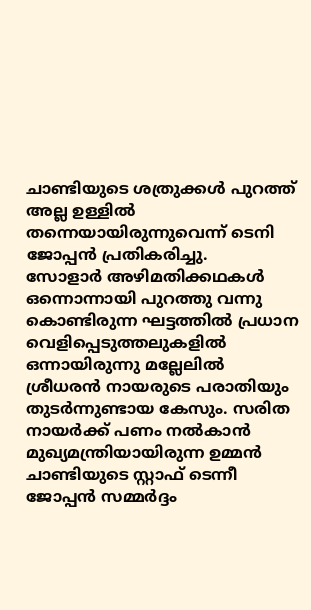ചാണ്ടിയുടെ ശത്രുക്കൾ പുറത്ത് അല്ല ഉള്ളിൽ തന്നെയായിരുന്നുവെന്ന് ടെനി ജോപ്പൻ പ്രതികരിച്ചു.
സോളാർ അഴിമതിക്കഥകൾ ഒന്നൊന്നായി പുറത്തു വന്നു കൊണ്ടിരുന്ന ഘട്ടത്തിൽ പ്രധാന വെളിപ്പെടുത്തലുകളിൽ ഒന്നായിരുന്നു മല്ലേലിൽ ശ്രീധരൻ നായരുടെ പരാതിയും തുടർന്നുണ്ടായ കേസും. സരിത നായർക്ക് പണം നൽകാൻ മുഖ്യമന്ത്രിയായിരുന്ന ഉമ്മൻ ചാണ്ടിയുടെ സ്റ്റാഫ് ടെന്നീ ജോപ്പൻ സമ്മർദ്ദം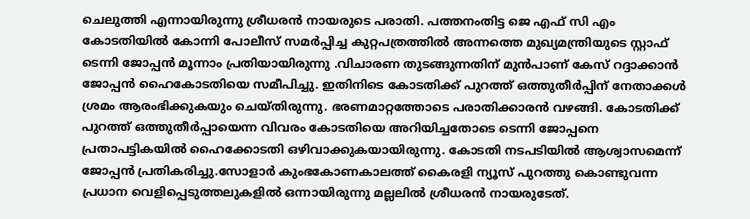ചെലുത്തി എന്നായിരുന്നു ശ്രീധരൻ നായരുടെ പരാതി. പത്തനംതിട്ട ജെ എഫ് സി എം കോടതിയിൽ കോന്നി പോലീസ് സമർപ്പിച്ച കുറ്റപത്രത്തിൽ അന്നത്തെ മുഖ്യമന്ത്രിയുടെ സ്റ്റാഫ് ടെന്നി ജോപ്പൻ മൂന്നാം പ്രതിയായിരുന്നു .വിചാരണ തുടങ്ങുന്നതിന് മുൻപാണ് കേസ് റദ്ദാക്കാൻ ജോപ്പൻ ഹൈകോടതിയെ സമീപിച്ചു. ഇതിനിടെ കോടതിക്ക് പുറത്ത് ഒത്തുതീർപ്പിന് നേതാക്കൾ ശ്രമം ആരംഭിക്കുകയും ചെയ്തിരുന്നു. ഭരണമാറ്റത്തോടെ പരാതിക്കാരൻ വഴങ്ങി. കോടതിക്ക് പുറത്ത് ഒത്തുതീർപ്പായെന്ന വിവരം കോടതിയെ അറിയിച്ചതോടെ ടെന്നി ജോപ്പനെ പ്രതാപട്ടികയിൽ ഹൈക്കോടതി ഒഴിവാക്കുകയായിരുന്നു. കോടതി നടപടിയിൽ ആശ്വാസമെന്ന് ജോപ്പൻ പ്രതികരിച്ചു.സോളാർ കുംഭകോണകാലത്ത് കൈരളി ന്യൂസ് പുറത്തു കൊണ്ടുവന്ന പ്രധാന വെളിപ്പെടുത്തലുകളിൽ ഒന്നായിരുന്നു മല്ലലിൽ ശ്രീധരൻ നായരുടേത്.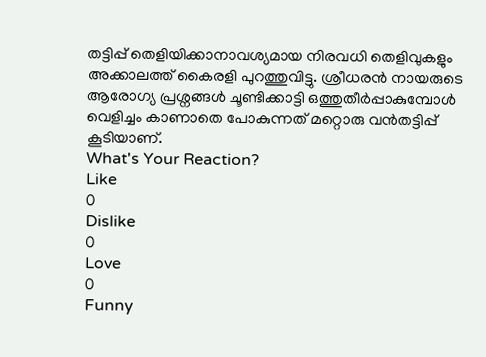തട്ടിപ്പ് തെളിയിക്കാനാവശ്യമായ നിരവധി തെളിവുകളും അക്കാലത്ത് കൈരളി പുറത്തുവിട്ടു. ശ്രീധരൻ നായരുടെ ആരോഗ്യ പ്രശ്നങ്ങൾ ചൂണ്ടിക്കാട്ടി ഒത്തുതീർപ്പാകുമ്പോൾ വെളിച്ചം കാണാതെ പോകുന്നത് മറ്റൊരു വൻതട്ടിപ്പ് കൂടിയാണ്.
What's Your Reaction?
Like
0
Dislike
0
Love
0
Funny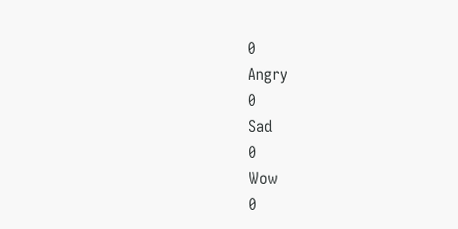0
Angry
0
Sad
0
Wow
0